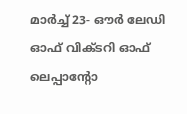മാര്‍ച്ച് 23- ഔര്‍ ലേഡി ഓഫ് വിക്ടറി ഓഫ് ലെപ്പാന്റോ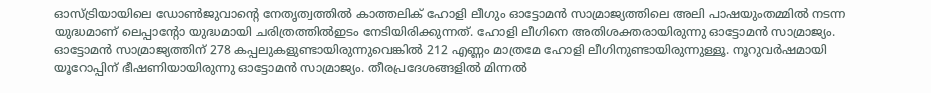ഓസ്ട്രിയായിലെ ഡോണ്‍ജുവാന്റെ നേതൃത്വത്തില്‍ കാത്തലിക് ഹോളി ലീഗും ഓട്ടോമന്‍ സാമ്രാജ്യത്തിലെ അലി പാഷയുംതമ്മില്‍ നടന്ന യുദ്ധമാണ് ലെപ്പാന്റോ യുദ്ധമായി ചരിത്രത്തില്‍ഇടം നേടിയിരിക്കുന്നത്. ഹോളി ലീഗിനെ അതിശക്തരായിരുന്നു ഓട്ടോമന്‍ സാമ്രാജ്യം. ഓട്ടോമന്‍ സാമ്രാജ്യത്തിന് 278 കപ്പലുകളുണ്ടായിരുന്നുവെങ്കില്‍ 212 എണ്ണം മാത്രമേ ഹോളി ലീഗിനുണ്ടായിരുന്നുള്ളൂ. നൂറുവര്‍ഷമായി യൂറോപ്പിന് ഭീഷണിയായിരുന്നു ഓട്ടോമന്‍ സാമ്രാജ്യം. തീരപ്രദേശങ്ങളില്‍ മിന്നല്‍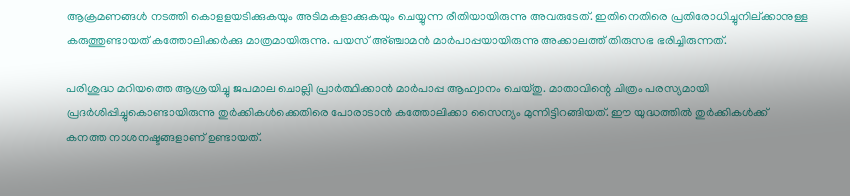ആക്രമണങ്ങള്‍ നടത്തി കൊളളയടിക്കുകയും അടിമകളാക്കുകയും ചെയ്യുന്ന രീതിയായിരുന്നു അവരുടേത്. ഇതിനെതിരെ പ്രതിരോധിച്ചുനില്ക്കാനുള്ള കരുത്തുണ്ടായത് കത്തോലിക്കര്‍ക്കു മാത്രമായിരുന്നു. പയസ് അ്ഞ്ചാമന്‍ മാര്‍പാപ്പയായിരുന്നു അക്കാലത്ത് തിരുസഭ ഭരിച്ചിരുന്നത്.

പരിശുദ്ധ മറിയത്തെ ആശ്രയിച്ചു ജപമാല ചൊല്ലി പ്രാര്‍ത്ഥിക്കാന്‍ മാര്‍പാപ്പ ആഹ്വാനം ചെയ്തു. മാതാവിന്റെ ചിത്രം പരസ്യമായി പ്രദര്‍ശിപ്പിച്ചുകൊണ്ടായിരുന്നു തുര്‍ക്കികള്‍ക്കെതിരെ പോരാടാന്‍ കത്തോലിക്കാ സൈന്യം മുന്നിട്ടിറങ്ങിയത്. ഈ യുദ്ധത്തില്‍ തുര്‍ക്കികള്‍ക്ക് കനത്ത നാശനഷ്ടങ്ങളാണ് ഉണ്ടായത്.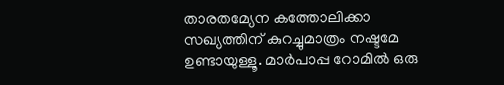താരതമ്യേന കത്തോലിക്കാ സഖ്യത്തിന് കുറച്ചുമാത്രം നഷ്ടമേ ഉണ്ടായുള്ളൂ. മാര്‍പാപ്പ റോമില്‍ ഒരു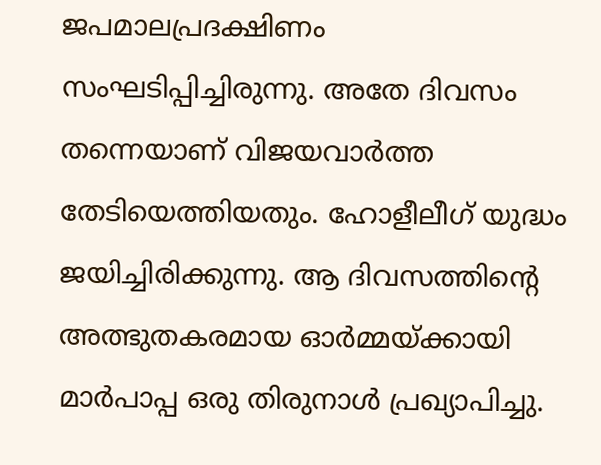ജപമാലപ്രദക്ഷിണം സംഘടിപ്പിച്ചിരുന്നു. അതേ ദിവസം തന്നെയാണ് വിജയവാര്‍ത്ത തേടിയെത്തിയതും. ഹോളീലീഗ് യുദ്ധം ജയിച്ചിരിക്കുന്നു. ആ ദിവസത്തിന്റെ അത്ഭുതകരമായ ഓര്‍മ്മയ്ക്കായി മാര്‍പാപ്പ ഒരു തിരുനാള്‍ പ്രഖ്യാപിച്ചു.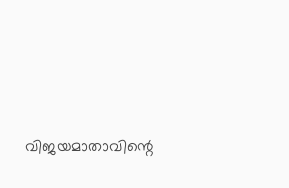വിജയമാതാവിന്റെ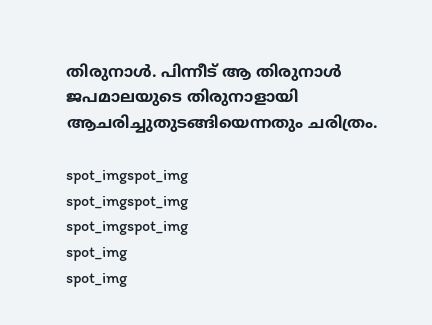തിരുനാള്‍. പിന്നീട് ആ തിരുനാള്‍ ജപമാലയുടെ തിരുനാളായി ആചരിച്ചുതുടങ്ങിയെന്നതും ചരിത്രം.

spot_imgspot_img
spot_imgspot_img
spot_imgspot_img
spot_img
spot_img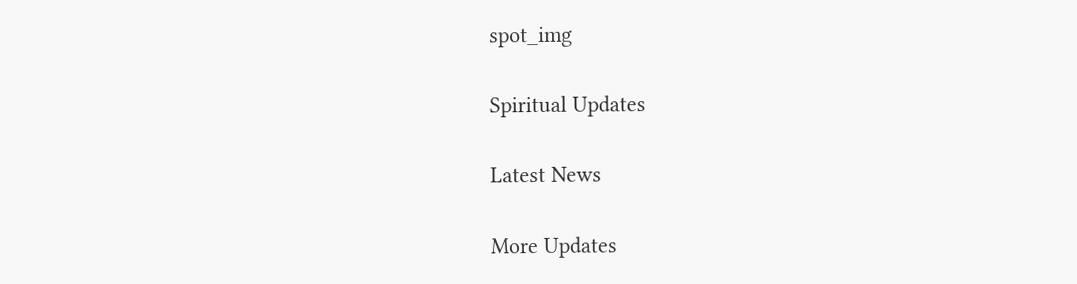spot_img

Spiritual Updates

Latest News

More Updates